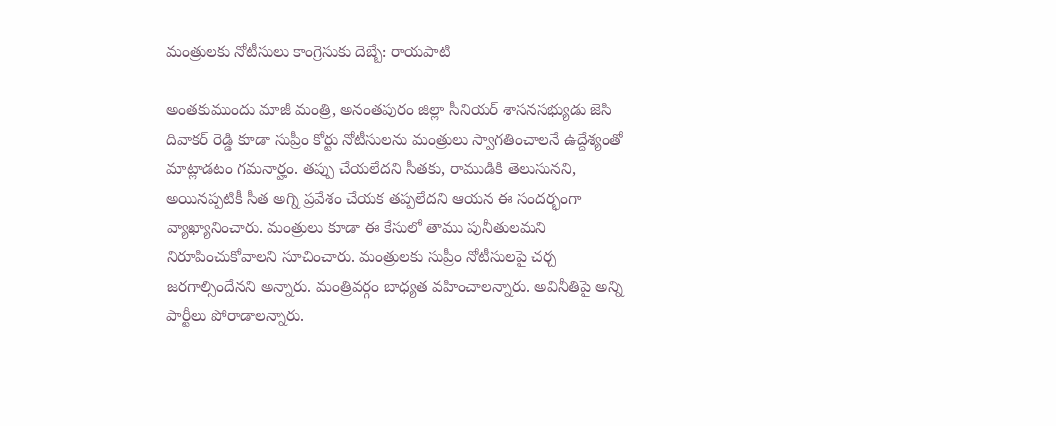మంత్రులకు నోటీసులు కాంగ్రెసుకు దెబ్బే: రాయపాటి

అంతకుముందు మాజీ మంత్రి, అనంతపురం జిల్లా సీనియర్ శాసనసభ్యుడు జెసి దివాకర్ రెడ్డి కూడా సుప్రీం కోర్టు నోటీసులను మంత్రులు స్వాగతించాలనే ఉద్దేశ్యంతో మాట్లాడటం గమనార్హం. తప్పు చేయలేదని సీతకు, రాముడికి తెలుసునని, అయినప్పటికీ సీత అగ్ని ప్రవేశం చేయక తప్పలేదని ఆయన ఈ సందర్భంగా వ్యాఖ్యానించారు. మంత్రులు కూడా ఈ కేసులో తాము పునీతులమని నిరూపించుకోవాలని సూచించారు. మంత్రులకు సుప్రీం నోటీసులపై చర్చ జరగాల్సిందేనని అన్నారు. మంత్రివర్గం బాధ్యత వహించాలన్నారు. అవినీతిపై అన్ని పార్టీలు పోరాడాలన్నారు.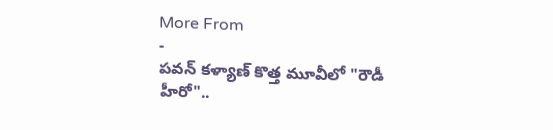More From
-
పవన్ కళ్యాణ్ కొత్త మూవీలో "రౌడీ హీరో"..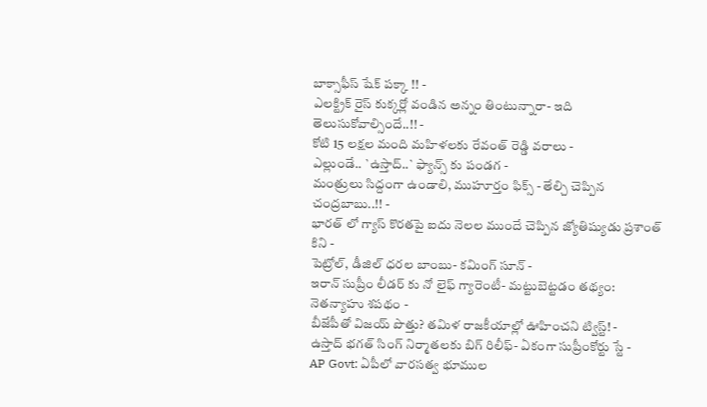బాక్సాఫీస్ షేక్ పక్కా !! -
ఎలక్ట్రిక్ రైస్ కుక్కర్లో వండిన అన్నం తింటున్నారా- ఇది తెలుసుకోవాల్సిందే..!! -
కోటి 15 లక్షల మంది మహిళలకు రేవంత్ రెడ్డి వరాలు -
ఎల్లుండే.. `ఉస్తాద్..` ఫ్యాన్స్ కు పండగ -
మంత్రులు సిద్దంగా ఉండాలి, ముహూర్తం ఫిక్స్ - తేల్చి చెప్పిన చంద్రబాబు..!! -
భారత్ లో గ్యాస్ కొరతపై ఐదు నెలల ముందే చెప్పిన జ్యోతిష్యుడు ప్రశాంత్ కిని -
పెట్రోల్, డీజిల్ ధరల బాంబు- కమింగ్ సూన్ -
ఇరాన్ సుప్రీం లీడర్ కు నో లైఫ్ గ్యారెంటీ- మట్టుబెట్టడం తథ్యం: నెతన్యాహు శపథం -
బీజేపీతో విజయ్ పొత్తు? తమిళ రాజకీయాల్లో ఊహించని ట్విస్ట్! -
ఉస్తాద్ భగత్ సింగ్ నిర్మాతలకు బిగ్ రిలీఫ్- ఏకంగా సుప్రీంకోర్టు స్టే -
AP Govt: ఏపీలో వారసత్వ భూముల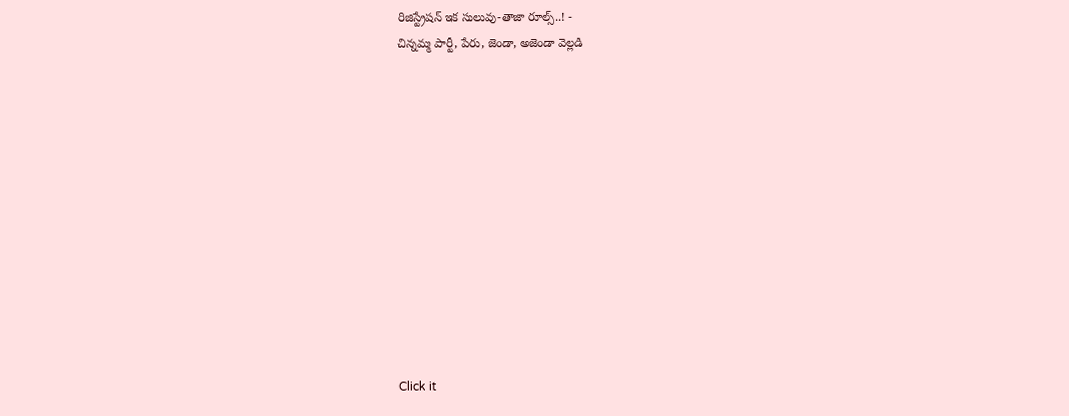రిజిస్ట్రేషన్ ఇక సులువు-తాజా రూల్స్..! -
చిన్నమ్మ పార్టీ, పేరు, జెండా, అజెండా వెల్లడి












Click it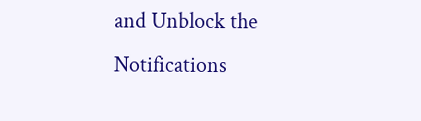and Unblock the Notifications